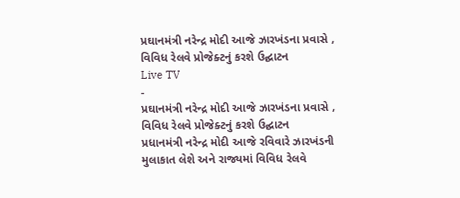પ્રઘાનમંત્રી નરેન્દ્ર મોદી આજે ઝારખંડના પ્રવાસે , વિવિધ રેલવે પ્રોજેક્ટનું કરશે ઉદ્ઘાટન
Live TV
-
પ્રઘાનમંત્રી નરેન્દ્ર મોદી આજે ઝારખંડના પ્રવાસે , વિવિધ રેલવે પ્રોજેક્ટનું કરશે ઉદ્ઘાટન
પ્રધાનમંત્રી નરેન્દ્ર મોદી આજે રવિવારે ઝારખંડની મુલાકાત લેશે અને રાજ્યમાં વિવિધ રેલવે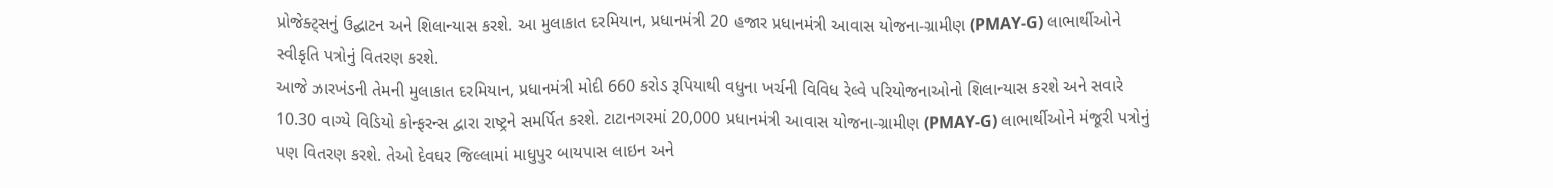પ્રોજેક્ટ્સનું ઉદ્ઘાટન અને શિલાન્યાસ કરશે. આ મુલાકાત દરમિયાન, પ્રધાનમંત્રી 20 હજાર પ્રધાનમંત્રી આવાસ યોજના-ગ્રામીણ (PMAY-G) લાભાર્થીઓને સ્વીકૃતિ પત્રોનું વિતરણ કરશે.
આજે ઝારખંડની તેમની મુલાકાત દરમિયાન, પ્રધાનમંત્રી મોદી 660 કરોડ રૂપિયાથી વધુના ખર્ચની વિવિધ રેલ્વે પરિયોજનાઓનો શિલાન્યાસ કરશે અને સવારે 10.30 વાગ્યે વિડિયો કોન્ફરન્સ દ્વારા રાષ્ટ્રને સમર્પિત કરશે. ટાટાનગરમાં 20,000 પ્રધાનમંત્રી આવાસ યોજના-ગ્રામીણ (PMAY-G) લાભાર્થીઓને મંજૂરી પત્રોનું પણ વિતરણ કરશે. તેઓ દેવઘર જિલ્લામાં માધુપુર બાયપાસ લાઇન અને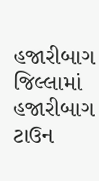હજારીબાગ જિલ્લામાં હજારીબાગ ટાઉન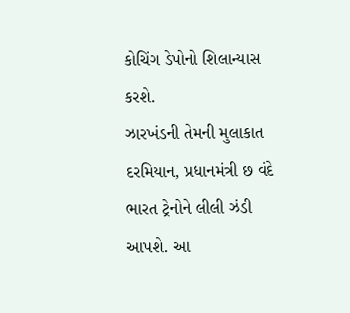કોચિંગ ડેપોનો શિલાન્યાસ કરશે.
ઝારખંડની તેમની મુલાકાત દરમિયાન, પ્રધાનમંત્રી છ વંદે ભારત ટ્રેનોને લીલી ઝંડી આપશે. આ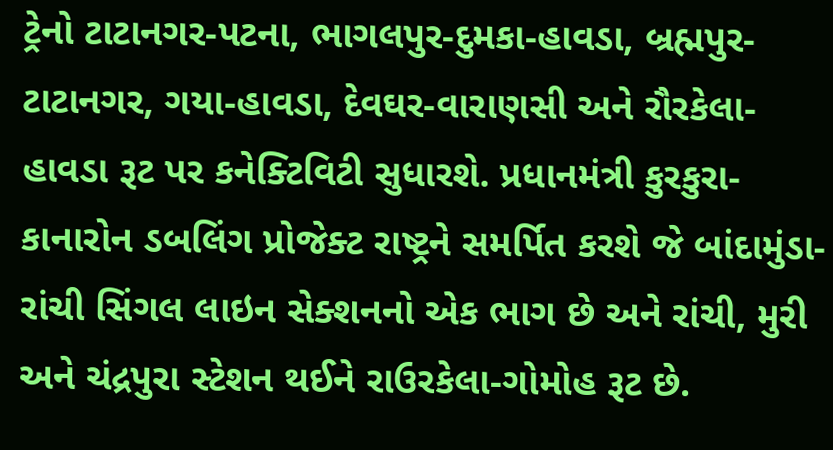ટ્રેનો ટાટાનગર-પટના, ભાગલપુર-દુમકા-હાવડા, બ્રહ્મપુર-ટાટાનગર, ગયા-હાવડા, દેવઘર-વારાણસી અને રૌરકેલા-હાવડા રૂટ પર કનેક્ટિવિટી સુધારશે. પ્રધાનમંત્રી કુરકુરા-કાનારોન ડબલિંગ પ્રોજેક્ટ રાષ્ટ્રને સમર્પિત કરશે જે બાંદામુંડા-રાંચી સિંગલ લાઇન સેક્શનનો એક ભાગ છે અને રાંચી, મુરી અને ચંદ્રપુરા સ્ટેશન થઈને રાઉરકેલા-ગોમોહ રૂટ છે.